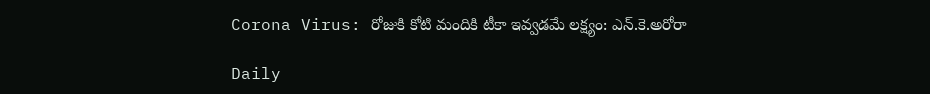Corona Virus: రోజుకి కోటి మందికి టీకా ఇవ్వడమే లక్ష్యం: ఎన్‌.కె.అరోరా

Daily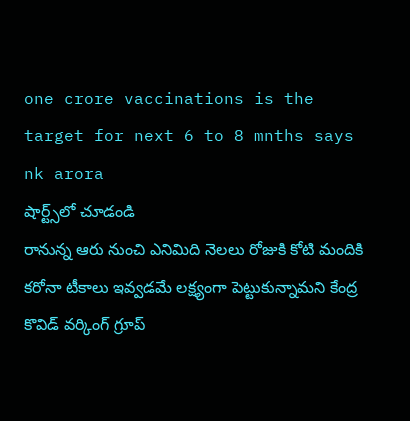one crore vaccinations is the target for next 6 to 8 mnths says nk arora
షార్ట్స్‌లో చూడండి
రానున్న ఆరు నుంచి ఎనిమిది నెలలు రోజుకి కోటి మందికి కరోనా టీకాలు ఇవ్వడమే లక్ష్యంగా పెట్టుకున్నామని కేంద్ర కొవిడ్‌ వర్కింగ్‌ గ్రూప్‌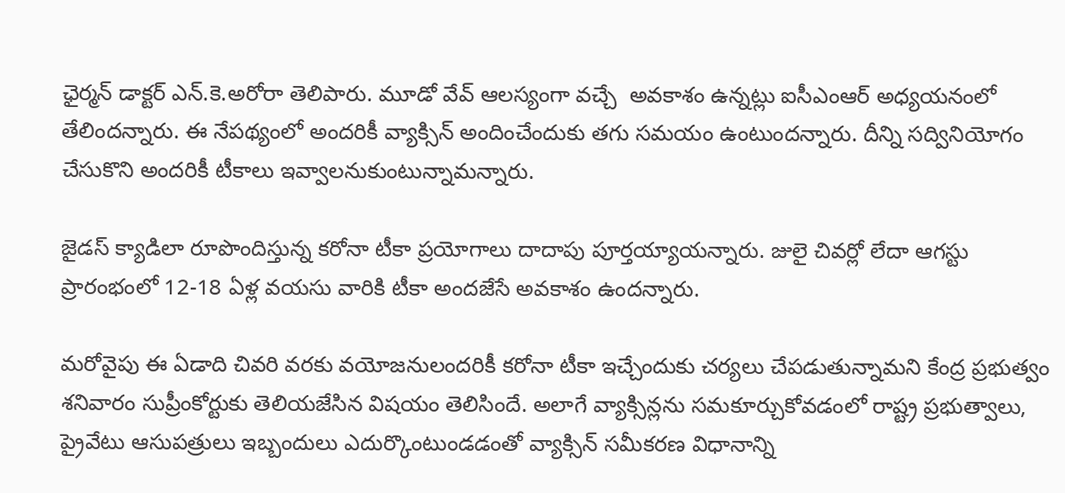ఛైర్మన్‌ డాక్టర్‌ ఎన్‌.కె.అరోరా తెలిపారు. మూడో వేవ్‌ ఆలస్యంగా వచ్చే  అవకాశం ఉన్నట్లు ఐసీఎంఆర్‌ అధ్యయనంలో తేలిందన్నారు. ఈ నేపథ్యంలో అందరికీ వ్యాక్సిన్‌ అందించేందుకు తగు సమయం ఉంటుందన్నారు. దీన్ని సద్వినియోగం చేసుకొని అందరికీ టీకాలు ఇవ్వాలనుకుంటున్నామన్నారు.

జైడస్‌ క్యాడిలా రూపొందిస్తున్న కరోనా టీకా ప్రయోగాలు దాదాపు పూర్తయ్యాయన్నారు. జులై చివర్లో లేదా ఆగస్టు ప్రారంభంలో 12-18 ఏళ్ల వయసు వారికి టీకా అందజేసే అవకాశం ఉందన్నారు.

మరోవైపు ఈ ఏడాది చివరి వరకు వయోజనులందరికీ కరోనా టీకా ఇచ్చేందుకు చర్యలు చేపడుతున్నామని కేంద్ర ప్రభుత్వం శనివారం సుప్రీంకోర్టుకు తెలియజేసిన విషయం తెలిసిందే. అలాగే వ్యాక్సిన్లను సమకూర్చుకోవడంలో రాష్ట్ర ప్రభుత్వాలు, ప్రైవేటు ఆసుపత్రులు ఇబ్బందులు ఎదుర్కొంటుండడంతో వ్యాక్సిన్‌ సమీకరణ విధానాన్ని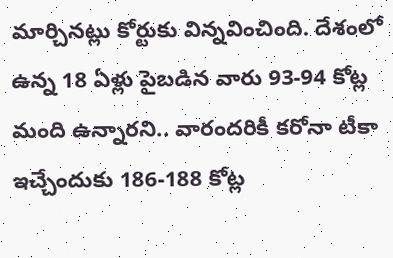మార్చినట్లు కోర్టుకు విన్నవించింది. దేశంలో ఉన్న 18 ఏళ్లు పైబడిన వారు 93-94 కోట్ల మంది ఉన్నారని.. వారందరికీ కరోనా టీకా ఇచ్చేందుకు 186-188 కోట్ల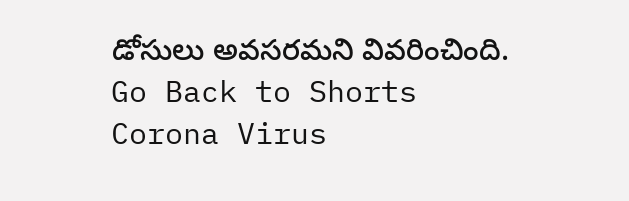డోసులు అవసరమని వివరించింది.
Go Back to Shorts
Corona Virus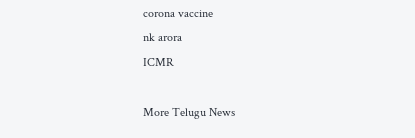corona vaccine
nk arora
ICMR

More Telugu News